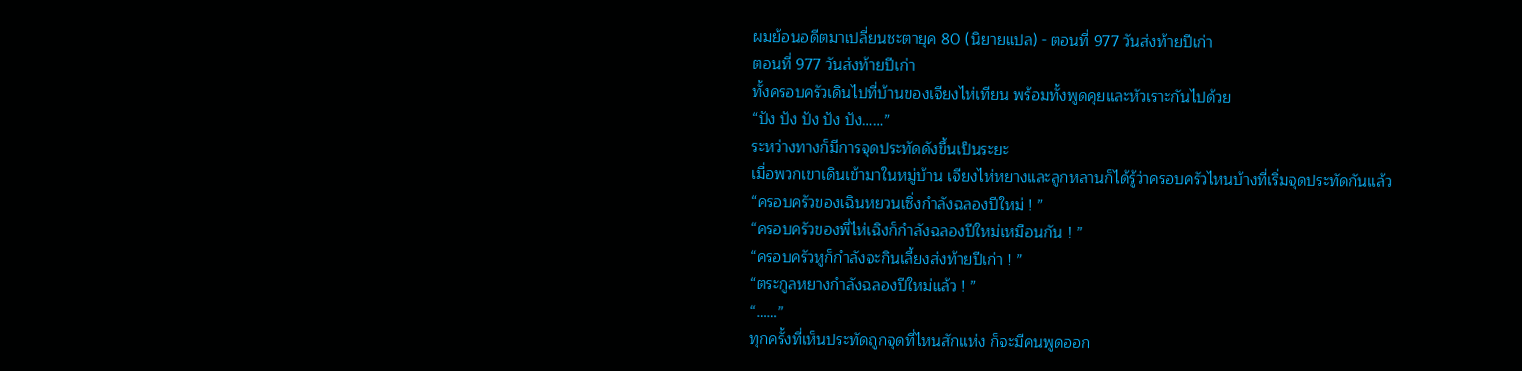ผมย้อนอดีตมาเปลี่ยนชะตายุค 80 (นิยายแปล) - ตอนที่ 977 วันส่งท้ายปีเก่า
ตอนที่ 977 วันส่งท้ายปีเก่า
ทั้งครอบครัวเดินไปที่บ้านของเจียงไห่เทียน พร้อมทั้งพูดคุยและหัวเราะกันไปด้วย
“ปัง ปัง ปัง ปัง ปัง……”
ระหว่างทางก็มีการจุดประทัดดังขึ้นเป็นระยะ
เมื่อพวกเขาเดินเข้ามาในหมู่บ้าน เจียงไห่หยางและลูกหลานก็ได้รู้ว่าครอบครัวไหนบ้างที่เริ่มจุดประทัดกันแล้ว
“ครอบครัวของเฉินหยวนเซิ่งกำลังฉลองปีใหม่ ! ”
“ครอบครัวของพี่ไห่เฉิงก็กำลังฉลองปีใหม่เหมือนกัน ! ”
“ครอบครัวหูก็กำลังจะกินเลี้ยงส่งท้ายปีเก่า ! ”
“ตระกูลหยางกำลังฉลองปีใหม่แล้ว ! ”
“……”
ทุกครั้งที่เห็นประทัดถูกจุดที่ไหนสักแห่ง ก็จะมีคนพูดออก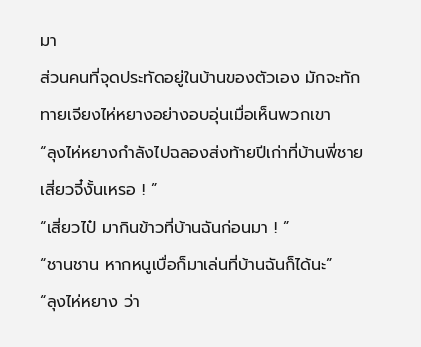มา
ส่วนคนที่จุดประทัดอยู่ในบ้านของตัวเอง มักจะทักทายเจียงไห่หยางอย่างอบอุ่นเมื่อเห็นพวกเขา
“ลุงไห่หยางกำลังไปฉลองส่งท้ายปีเก่าที่บ้านพี่ชายเสี่ยวจี๋งั้นเหรอ ! ”
“เสี่ยวไป๋ มากินข้าวที่บ้านฉันก่อนมา ! ”
“ชานชาน หากหนูเบื่อก็มาเล่นที่บ้านฉันก็ได้นะ”
“ลุงไห่หยาง ว่า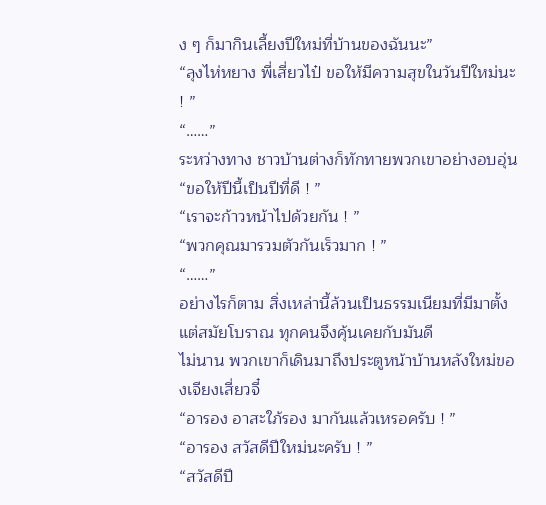ง ๆ ก็มากินเลี้ยงปีใหม่ที่บ้านของฉันนะ”
“ลุงไห่หยาง พี่เสี่ยวไป๋ ขอให้มีความสุขในวันปีใหม่นะ ! ”
“……”
ระหว่างทาง ชาวบ้านต่างก็ทักทายพวกเขาอย่างอบอุ่น
“ขอให้ปีนี้เป็นปีที่ดี ! ”
“เราจะก้าวหน้าไปด้วยกัน ! ”
“พวกคุณมารวมตัวกันเร็วมาก ! ”
“……”
อย่างไรก็ตาม สิ่งเหล่านี้ล้วนเป็นธรรมเนียมที่มีมาตั้งแต่สมัยโบราณ ทุกคนจึงคุ้นเคยกับมันดี
ไม่นาน พวกเขาก็เดินมาถึงประตูหน้าบ้านหลังใหม่ของเจียงเสี่ยวจี๋
“อารอง อาสะใภ้รอง มากันแล้วเหรอครับ ! ”
“อารอง สวัสดีปีใหม่นะครับ ! ”
“สวัสดีปี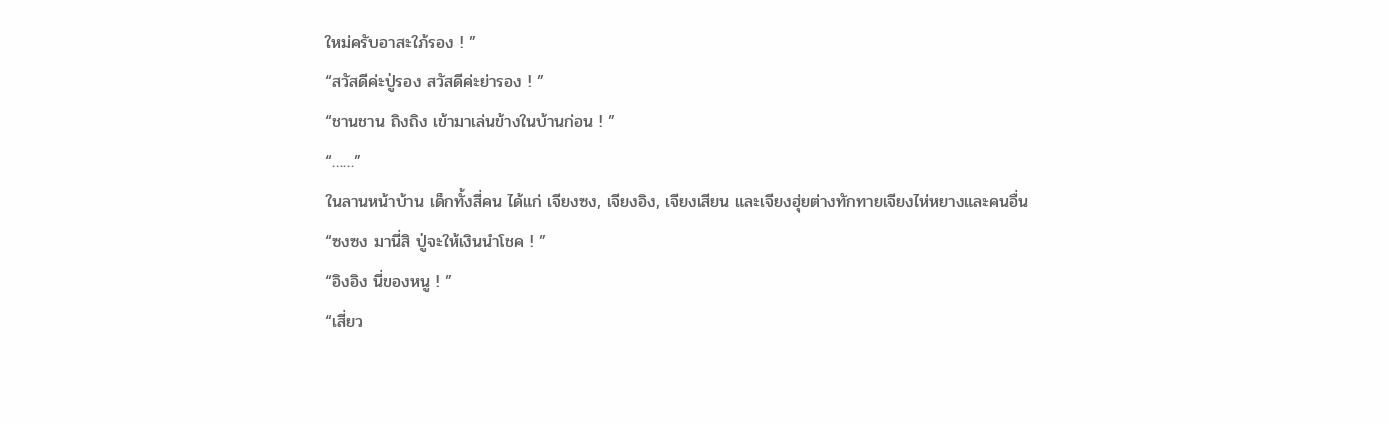ใหม่ครับอาสะใภ้รอง ! ”
“สวัสดีค่ะปู่รอง สวัสดีค่ะย่ารอง ! ”
“ชานชาน ถิงถิง เข้ามาเล่นข้างในบ้านก่อน ! ”
“……”
ในลานหน้าบ้าน เด็กทั้งสี่คน ได้แก่ เจียงซง, เจียงอิง, เจียงเสียน และเจียงฮุ่ยต่างทักทายเจียงไห่หยางและคนอื่น
“ซงซง มานี่สิ ปู่จะให้เงินนำโชค ! ”
“อิงอิง นี่ของหนู ! ”
“เสี่ยว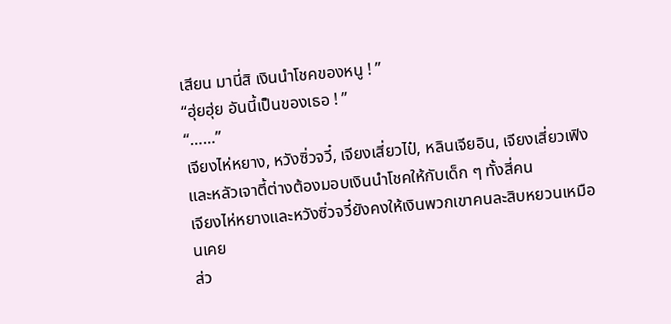เสียน มานี่สิ เงินนำโชคของหนู ! ”
“ฮุ่ยฮุ่ย อันนี้เป็นของเธอ ! ”
“……”
เจียงไห่หยาง, หวังซิ่วจวี๋, เจียงเสี่ยวไป๋, หลินเจียอิน, เจียงเสี่ยวเฟิง และหลัวเจาตี้ต่างต้องมอบเงินนำโชคให้กับเด็ก ๆ ทั้งสี่คน
เจียงไห่หยางและหวังซิ่วจวี๋ยังคงให้เงินพวกเขาคนละสิบหยวนเหมือนเคย
ส่ว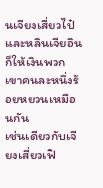นเจียงเสี่ยวไป๋และหลินเจียอินก็ให้เงินพวกเขาคนละหนึ่งร้อยหยวนเหมือนกัน
เช่นเดียวกับเจียงเสี่ยวเฟิ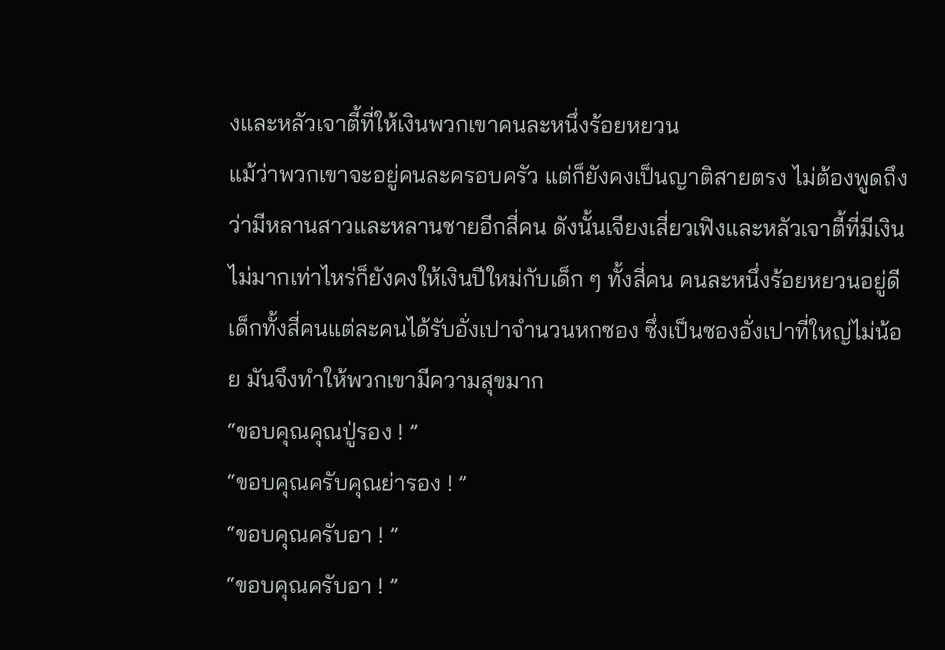งและหลัวเจาตี้ที่ให้เงินพวกเขาคนละหนึ่งร้อยหยวน
แม้ว่าพวกเขาจะอยู่คนละครอบครัว แต่ก็ยังคงเป็นญาติสายตรง ไม่ต้องพูดถึงว่ามีหลานสาวและหลานชายอีกสี่คน ดังนั้นเจียงเสี่ยวเฟิงและหลัวเจาตี้ที่มีเงินไม่มากเท่าไหร่ก็ยังคงให้เงินปีใหม่กับเด็ก ๆ ทั้งสี่คน คนละหนึ่งร้อยหยวนอยู่ดี
เด็กทั้งสี่คนแต่ละคนได้รับอั่งเปาจำนวนหกซอง ซึ่งเป็นซองอั่งเปาที่ใหญ่ไม่น้อย มันจึงทำให้พวกเขามีความสุขมาก
“ขอบคุณคุณปู่รอง ! ”
“ขอบคุณครับคุณย่ารอง ! ”
“ขอบคุณครับอา ! ”
“ขอบคุณครับอา ! ”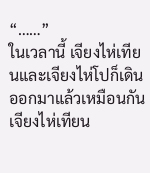“……”
ในเวลานี้ เจียงไห่เทียนและเจียงไห่โปก็เดินออกมาแล้วเหมือนกัน
เจียงไห่เทียน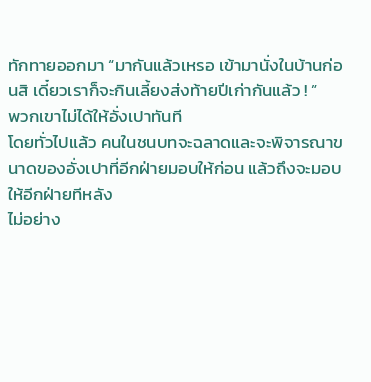ทักทายออกมา “มากันแล้วเหรอ เข้ามานั่งในบ้านก่อนสิ เดี๋ยวเราก็จะกินเลี้ยงส่งท้ายปีเก่ากันแล้ว ! ”
พวกเขาไม่ได้ให้อั่งเปาทันที
โดยทั่วไปแล้ว คนในชนบทจะฉลาดและจะพิจารณาขนาดของอั่งเปาที่อีกฝ่ายมอบให้ก่อน แล้วถึงจะมอบให้อีกฝ่ายทีหลัง
ไม่อย่าง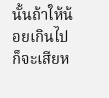นั้นถ้าให้น้อยเกินไปก็จะเสียห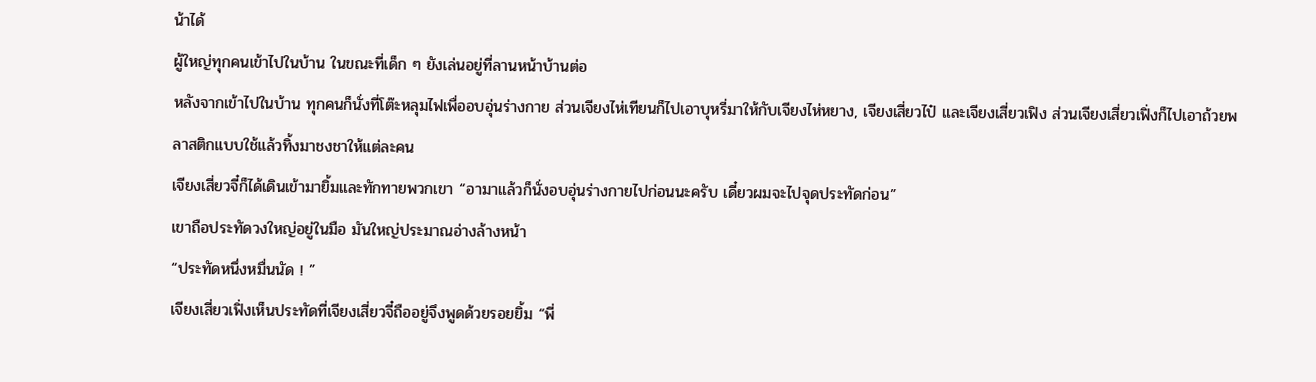น้าได้
ผู้ใหญ่ทุกคนเข้าไปในบ้าน ในขณะที่เด็ก ๆ ยังเล่นอยู่ที่ลานหน้าบ้านต่อ
หลังจากเข้าไปในบ้าน ทุกคนก็นั่งที่โต๊ะหลุมไฟเพื่ออบอุ่นร่างกาย ส่วนเจียงไห่เทียนก็ไปเอาบุหรี่มาให้กับเจียงไห่หยาง, เจียงเสี่ยวไป๋ และเจียงเสี่ยวเฟิง ส่วนเจียงเสี่ยวเฟิ่งก็ไปเอาถ้วยพลาสติกแบบใช้แล้วทิ้งมาชงชาให้แต่ละคน
เจียงเสี่ยวจี๋ก็ได้เดินเข้ามายิ้มและทักทายพวกเขา “อามาแล้วก็นั่งอบอุ่นร่างกายไปก่อนนะครับ เดี๋ยวผมจะไปจุดประทัดก่อน”
เขาถือประทัดวงใหญ่อยู่ในมือ มันใหญ่ประมาณอ่างล้างหน้า
“ประทัดหนึ่งหมื่นนัด ! ”
เจียงเสี่ยวเฟิ่งเห็นประทัดที่เจียงเสี่ยวจี๋ถืออยู่จึงพูดด้วยรอยยิ้ม “พี่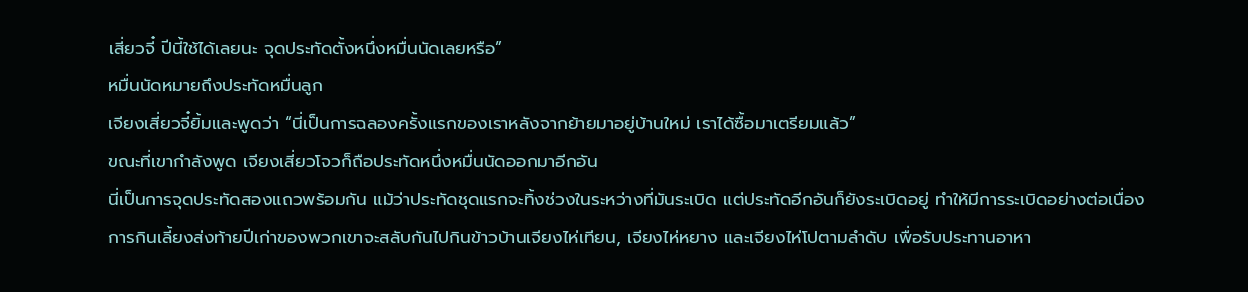เสี่ยวจี๋ ปีนี้ใช้ได้เลยนะ จุดประทัดตั้งหนึ่งหมื่นนัดเลยหรือ”
หมื่นนัดหมายถึงประทัดหมื่นลูก
เจียงเสี่ยวจี๋ยิ้มและพูดว่า “นี่เป็นการฉลองครั้งแรกของเราหลังจากย้ายมาอยู่บ้านใหม่ เราได้ซื้อมาเตรียมแล้ว”
ขณะที่เขากำลังพูด เจียงเสี่ยวโจวก็ถือประทัดหนึ่งหมื่นนัดออกมาอีกอัน
นี่เป็นการจุดประทัดสองแถวพร้อมกัน แม้ว่าประทัดชุดแรกจะทิ้งช่วงในระหว่างที่มันระเบิด แต่ประทัดอีกอันก็ยังระเบิดอยู่ ทำให้มีการระเบิดอย่างต่อเนื่อง
การกินเลี้ยงส่งท้ายปีเก่าของพวกเขาจะสลับกันไปกินข้าวบ้านเจียงไห่เทียน, เจียงไห่หยาง และเจียงไห่โปตามลำดับ เพื่อรับประทานอาหา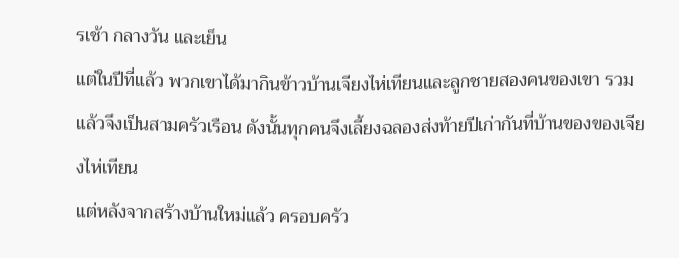รเช้า กลางวัน และเย็น
แต่ในปีที่แล้ว พวกเขาได้มากินข้าวบ้านเจียงไห่เทียนและลูกชายสองคนของเขา รวมแล้วจึงเป็นสามครัวเรือน ดังนั้นทุกคนจึงเลี้ยงฉลองส่งท้ายปีเก่ากันที่บ้านของของเจียงไห่เทียน
แต่หลังจากสร้างบ้านใหม่แล้ว ครอบครัว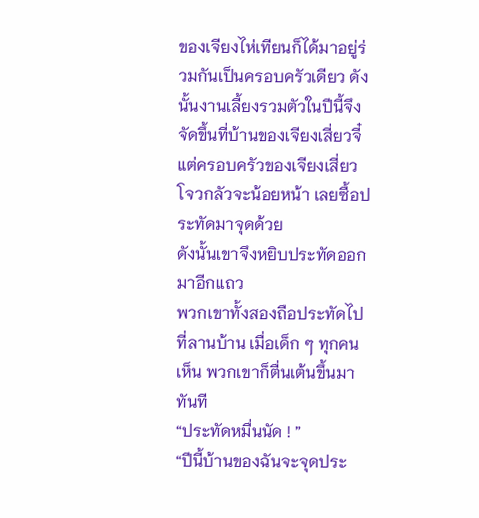ของเจียงไห่เทียนก็ได้มาอยู่ร่วมกันเป็นครอบครัวเดียว ดังนั้นงานเลี้ยงรวมตัวในปีนี้จึงจัดขึ้นที่บ้านของเจียงเสี่ยวจี๋ แต่ครอบครัวของเจียงเสี่ยวโจวกลัวจะน้อยหน้า เลยซื้อประทัดมาจุดด้วย
ดังนั้นเขาจึงหยิบประทัดออกมาอีกแถว
พวกเขาทั้งสองถือประทัดไปที่ลานบ้าน เมื่อเด็ก ๆ ทุกคนเห็น พวกเขาก็ตื่นเต้นขึ้นมาทันที
“ประทัดหมื่นนัด ! ”
“ปีนี้บ้านของฉันจะจุดประ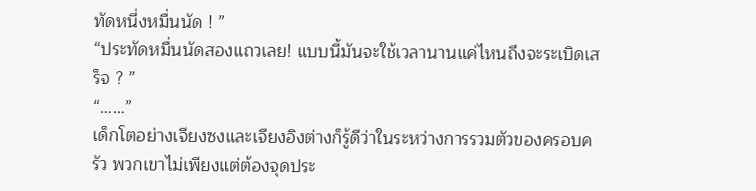ทัดหนึ่งหมื่นนัด ! ”
“ประทัดหมื่นนัดสองแถวเลย! แบบนี้มันจะใช้เวลานานแค่ไหนถึงจะระเบิดเสร็จ ? ”
“……”
เด็กโตอย่างเจียงซงและเจียงอิงต่างก็รู้ดีว่าในระหว่างการรวมตัวของครอบครัว พวกเขาไม่เพียงแต่ต้องจุดประ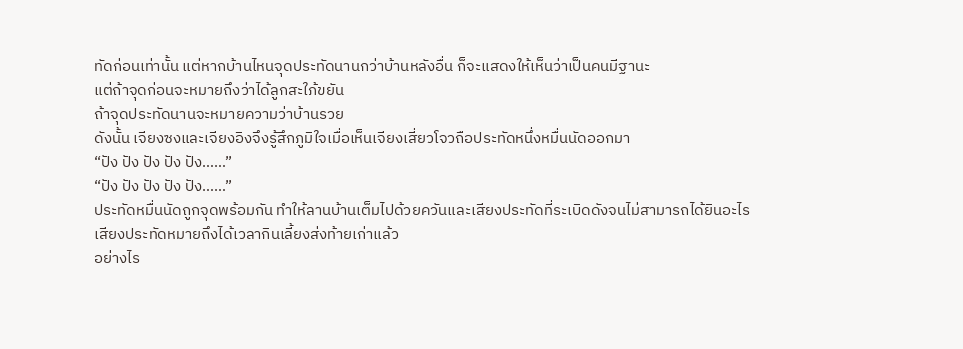ทัดก่อนเท่านั้น แต่หากบ้านไหนจุดประทัดนานกว่าบ้านหลังอื่น ก็จะแสดงให้เห็นว่าเป็นคนมีฐานะ
แต่ถ้าจุดก่อนจะหมายถึงว่าได้ลูกสะใภ้ขยัน
ถ้าจุดประทัดนานจะหมายความว่าบ้านรวย
ดังนั้น เจียงซงและเจียงอิงจึงรู้สึกภูมิใจเมื่อเห็นเจียงเสี่ยวโจวถือประทัดหนึ่งหมื่นนัดออกมา
“ปัง ปัง ปัง ปัง ปัง……”
“ปัง ปัง ปัง ปัง ปัง……”
ประทัดหมื่นนัดถูกจุดพร้อมกัน ทำให้ลานบ้านเต็มไปด้วยควันและเสียงประทัดที่ระเบิดดังจนไม่สามารถได้ยินอะไร
เสียงประทัดหมายถึงได้เวลากินเลี้ยงส่งท้ายเก่าแล้ว
อย่างไร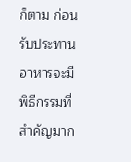ก็ตาม ก่อนรับประทานอาหารจะมีพิธีกรรมที่สำคัญมาก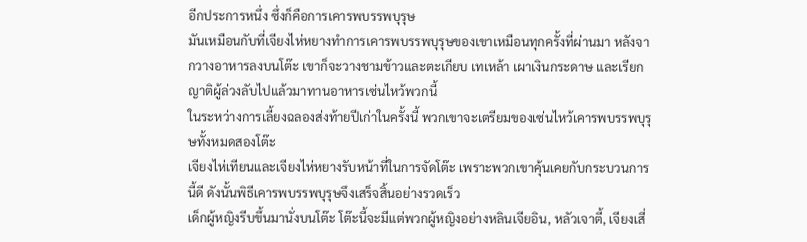อีกประการหนึ่ง ซึ่งก็คือการเคารพบรรพบุรุษ
มันเหมือนกับที่เจียงไห่หยางทำการเคารพบรรพบุรุษของเขาเหมือนทุกครั้งที่ผ่านมา หลังจากวางอาหารลงบนโต๊ะ เขาก็จะวางชามข้าวและตะเกียบ เทเหล้า เผาเงินกระดาษ และเรียกญาติผู้ล่วงลับไปแล้วมาทานอาหารเซ่นไหว้พวกนี้
ในระหว่างการเลี้ยงฉลองส่งท้ายปีเก่าในครั้งนี้ พวกเขาจะเตรียมของเซ่นไหว้เคารพบรรพบุรุษทั้งหมดสองโต๊ะ
เจียงไห่เทียนและเจียงไห่หยางรับหน้าที่ในการจัดโต๊ะ เพราะพวกเขาคุ้นเคยกับกระบวนการนี้ดี ดังนั้นพิธีเคารพบรรพบุรุษจึงเสร็จสิ้นอย่างรวดเร็ว
เด็กผู้หญิงรีบขึ้นมานั่งบนโต๊ะ โต๊ะนี้จะมีแต่พวกผู้หญิงอย่างหลินเจียอิน, หลัวเจาตี้, เจียงเสี่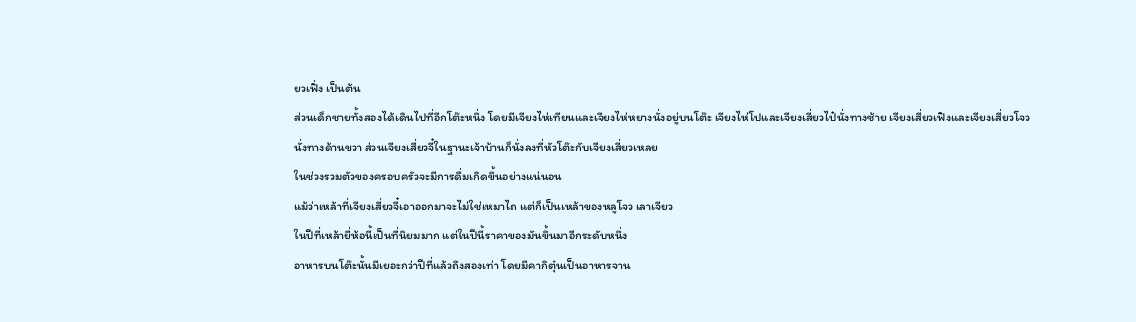ยวเฟิ่ง เป็นต้น
ส่วนเด็กชายทั้งสองได้เดินไปที่อีกโต๊ะหนึ่ง โดยมีเจียงไห่เทียนและเจียงไห่หยางนั่งอยู่บนโต๊ะ เจียงไห่โปและเจียงเสี่ยวไป๋นั่งทางซ้าย เจียงเสี่ยวเฟิงและเจียงเสี่ยวโจวนั่งทางด้านขวา ส่วนเจียงเสี่ยวจี๋ในฐานะเจ้าบ้านก็นั่งลงที่หัวโต๊ะกับเจียงเสี่ยวเหลย
ในช่วงรวมตัวของครอบครัวจะมีการดื่มเกิดขึ้นอย่างแน่นอน
แม้ว่าเหล้าที่เจียงเสี่ยวจี๋เอาออกมาจะไม่ใช่เหมาไถ แต่ก็เป็นเหล้าของหลูโจว เลาเจียว
ในปีที่เหล้ายี่ห้อนี้เป็นที่นิยมมาก แต่ในปีนี้ราคาของมันขึ้นมาอีกระดับหนึ่ง
อาหารบนโต๊ะนั้นมีเยอะกว่าปีที่แล้วถึงสองเท่า โดยมีคากิตุ๋นเป็นอาหารจาน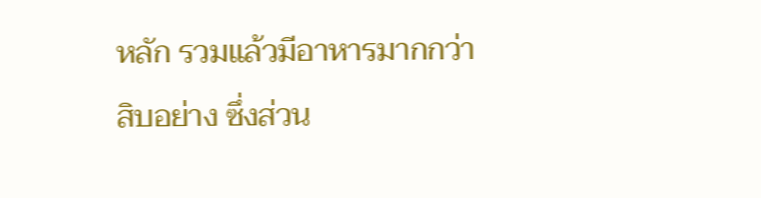หลัก รวมแล้วมีอาหารมากกว่าสิบอย่าง ซึ่งส่วน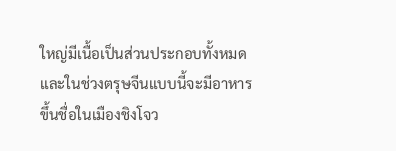ใหญ่มีเนื้อเป็นส่วนประกอบทั้งหมด
และในช่วงตรุษจีนแบบนี้จะมีอาหารขึ้นชื่อในเมืองชิงโจว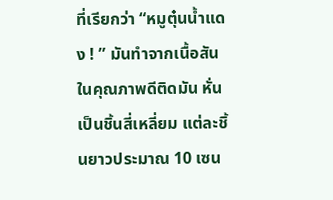ที่เรียกว่า “หมูตุ๋นน้ำแดง ! ” มันทำจากเนื้อสันในคุณภาพดีติดมัน หั่นเป็นชิ้นสี่เหลี่ยม แต่ละชิ้นยาวประมาณ 10 เซน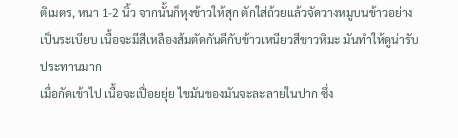ติเมตร, หนา 1-2 นิ้ว จากนั้นก็หุงข้าวให้สุก ตักใส่ถ้วยแล้วจัดวางหมูบนข้าวอย่างเป็นระเบียบ เนื้อจะมีสีเหลืองส้มตัดกันดีกับข้าวเหนียวสีขาวหิมะ มันทำให้ดูน่ารับประทานมาก
เมื่อกัดเข้าไป เนื้อจะเปื่อยยุ่ย ไขมันของมันจะละลายในปาก ซึ่ง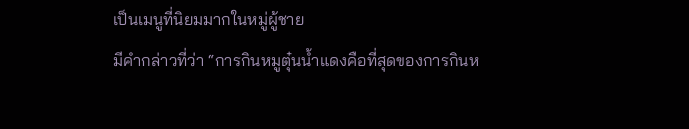เป็นเมนูที่นิยมมากในหมู่ผู้ชาย
มีคำกล่าวที่ว่า “การกินหมูตุ๋นน้ำแดงคือที่สุดของการกินห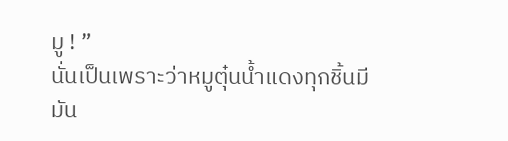มู ! ”
นั่นเป็นเพราะว่าหมูตุ๋นน้ำแดงทุกชิ้นมีมัน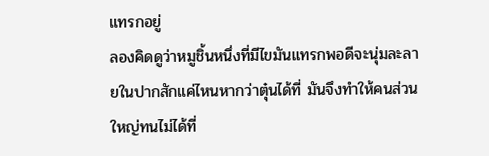แทรกอยู่
ลองคิดดูว่าหมูชิ้นหนึ่งที่มีไขมันแทรกพอดีจะนุ่มละลายในปากสักแค่ไหนหากว่าตุ๋นได้ที่ มันจึงทำให้คนส่วนใหญ่ทนไม่ได้ที่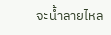จะน้ำลายไหล